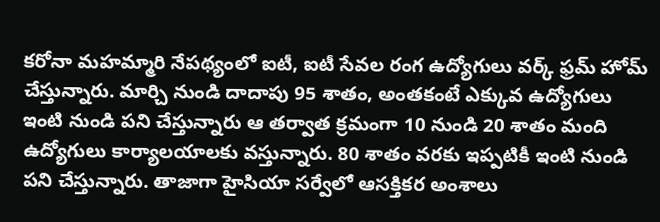కరోనా మహమ్మారి నేపథ్యంలో ఐటీ, ఐటీ సేవల రంగ ఉద్యోగులు వర్క్ ఫ్రమ్ హోమ్ చేస్తున్నారు. మార్చి నుండి దాదాపు 95 శాతం, అంతకంటే ఎక్కువ ఉద్యోగులు ఇంటి నుండి పని చేస్తున్నారు ఆ తర్వాత క్రమంగా 10 నుండి 20 శాతం మంది ఉద్యోగులు కార్యాలయాలకు వస్తున్నారు. 80 శాతం వరకు ఇప్పటికీ ఇంటి నుండి పని చేస్తున్నారు. తాజాగా హైసియా సర్వేలో ఆసక్తికర అంశాలు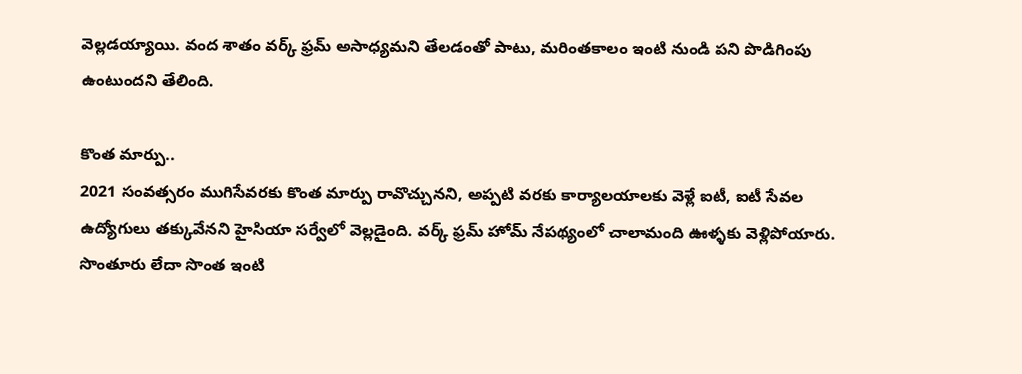వెల్లడయ్యాయి. వంద శాతం వర్క్ ఫ్రమ్ అసాధ్యమని తేలడంతో పాటు, మరింతకాలం ఇంటి నుండి పని పొడిగింపు ఉంటుందని తేలింది.

కొంత మార్పు..
2021 సంవత్సరం ముగిసేవరకు కొంత మార్పు రావొచ్చునని, అప్పటి వరకు కార్యాలయాలకు వెళ్లే ఐటీ, ఐటీ సేవల ఉద్యోగులు తక్కువేనని హైసియా సర్వేలో వెల్లడైంది. వర్క్ ఫ్రమ్ హోమ్ నేపథ్యంలో చాలామంది ఊళ్ళకు వెళ్లిపోయారు. సొంతూరు లేదా సొంత ఇంటి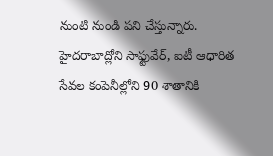నుంటి నుండి పని చేస్తున్నారు.
హైదరాబాద్లోని సాఫ్టువేర్, ఐటీ ఆధారిత సేవల కంపెనీల్లోని 90 శాతానికి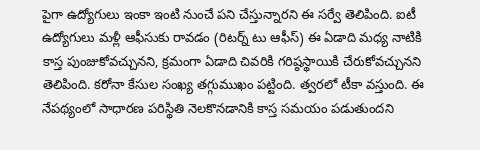పైగా ఉద్యోగులు ఇంకా ఇంటి నుంచే పని చేస్తున్నారని ఈ సర్వే తెలిపింది. ఐటీ ఉద్యోగులు మళ్లీ ఆఫీసుకు రావడం (రిటర్న్ టు ఆఫీస్) ఈ ఏడాది మధ్య నాటికి కాస్త పుంజుకోవచ్చునని, క్రమంగా ఏడాది చివరికి గరిష్ఠస్థాయికి చేరుకోవచ్చునని తెలిపింది. కరోనా కేసుల సంఖ్య తగ్గుముఖం పట్టింది. త్వరలో టీకా వస్తుంది. ఈ నేపథ్యంలో సాధారణ పరిస్థితి నెలకొనడానికి కాస్త సమయం పడుతుందని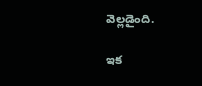వెల్లడైంది.

ఇక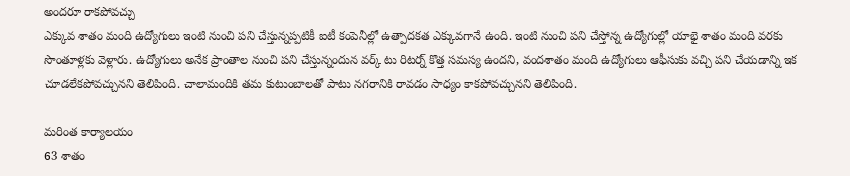అందరూ రాకపోవచ్చు
ఎక్కువ శాతం మంది ఉద్యోగులు ఇంటి నుంచి పని చేస్తున్నప్పటికీ ఐటీ కంపెనీల్లో ఉత్పాదకత ఎక్కువగానే ఉంది. ఇంటి నుంచి పని చేస్తోన్న ఉద్యోగుల్లో యాభై శాతం మంది వరకు సొంతూళ్లకు వెళ్లారు. ఉద్యోగులు అనేక ప్రాంతాల నుంచి పని చేస్తున్నందున వర్క్ టు రిటర్న్ కొత్త సమస్య ఉందని, వందశాతం మంది ఉద్యోగులు ఆఫీసుకు వచ్చి పని చేయడాన్ని ఇక చూడలేకపోవచ్చునని తెలిపింది. చాలామందికి తమ కుటుంబాలతో పాటు నగరానికి రావడం సాధ్యం కాకపోవచ్చునని తెలిపింది.

మరింత కార్యాలయం
63 శాతం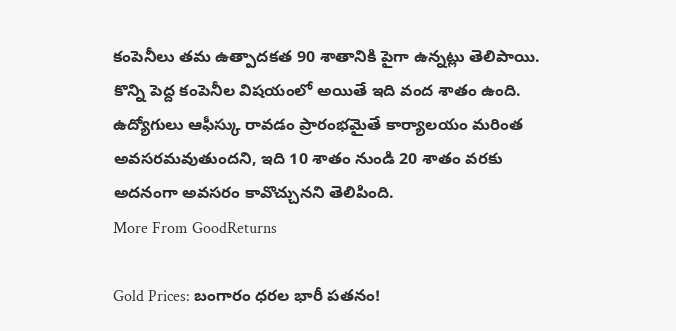కంపెనీలు తమ ఉత్పాదకత 90 శాతానికి పైగా ఉన్నట్లు తెలిపాయి. కొన్ని పెద్ద కంపెనీల విషయంలో అయితే ఇది వంద శాతం ఉంది. ఉద్యోగులు ఆఫీస్కు రావడం ప్రారంభమైతే కార్యాలయం మరింత అవసరమవుతుందని, ఇది 10 శాతం నుండి 20 శాతం వరకు అదనంగా అవసరం కావొచ్చునని తెలిపింది.
More From GoodReturns

Gold Prices: బంగారం ధరల భారీ పతనం!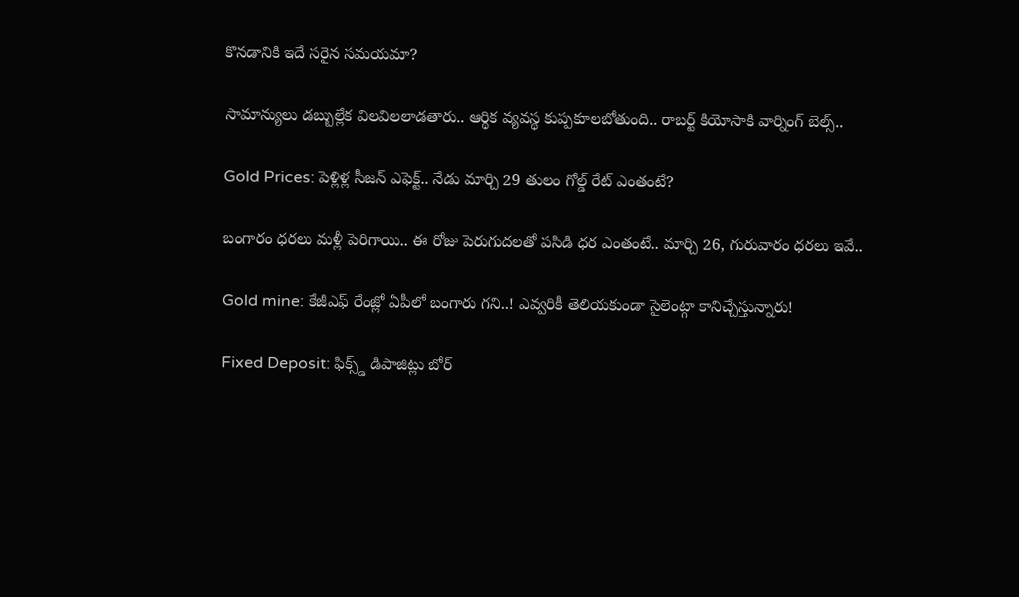కొనడానికి ఇదే సరైన సమయమా?

సామాన్యులు డబ్బుల్లేక విలవిలలాడతారు.. ఆర్థిక వ్యవస్థ కుప్పకూలబోతుంది.. రాబర్ట్ కియోసాకి వార్నింగ్ బెల్స్..

Gold Prices: పెళ్లిళ్ల సీజన్ ఎఫెక్ట్.. నేడు మార్చి 29 తులం గోల్డ్ రేట్ ఎంతంటే?

బంగారం ధరలు మళ్లీ పెరిగాయి.. ఈ రోజు పెరుగుదలతో పసిడి ధర ఎంతంటే.. మార్చి 26, గురువారం ధరలు ఇవే..

Gold mine: కేజీఎఫ్ రేంజ్లో ఏపీలో బంగారు గని..! ఎవ్వరికీ తెలియకుండా సైలెంట్గా కానిచ్చేస్తున్నారు!

Fixed Deposit: ఫిక్స్డ్ డిపాజిట్లు బోర్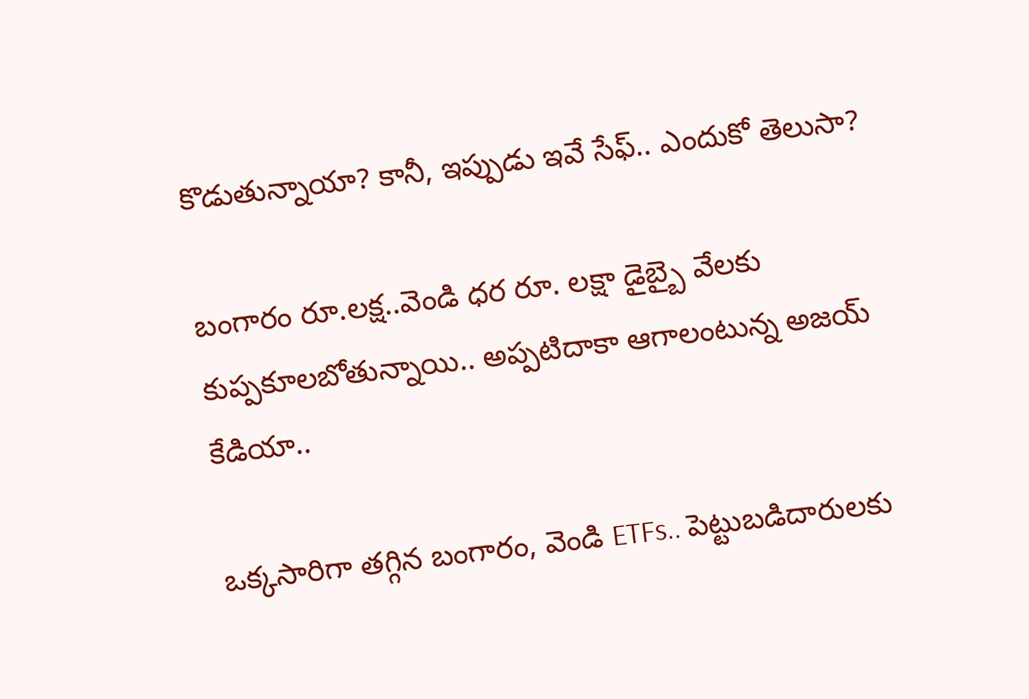కొడుతున్నాయా? కానీ, ఇప్పుడు ఇవే సేఫ్.. ఎందుకో తెలుసా?

బంగారం రూ.లక్ష..వెండి ధర రూ. లక్షా డైబ్బై వేలకు కుప్పకూలబోతున్నాయి.. అప్పటిదాకా ఆగాలంటున్న అజయ్ కేడియా..

ఒక్కసారిగా తగ్గిన బంగారం, వెండి ETFs.. పెట్టుబడిదారులకు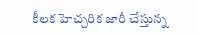కీలక హెచ్చరిక జారీ చేస్తున్న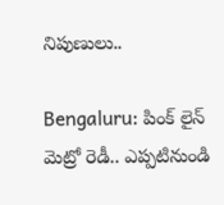నిపుణులు..

Bengaluru: పింక్ లైన్ మెట్రో రెడీ.. ఎప్పటినుండి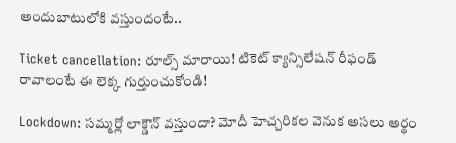అందుబాటులోకి వస్తుందంటే..

Ticket cancellation: రూల్స్ మారాయి! టికెట్ క్యాన్సిలేషన్ రీఫండ్ రావాలంటే ఈ లెక్క గుర్తుంచుకోండి!

Lockdown: సమ్మర్లో లాక్డౌన్ వస్తుందా? మోదీ హెచ్చరికల వెనుక అసలు అర్థం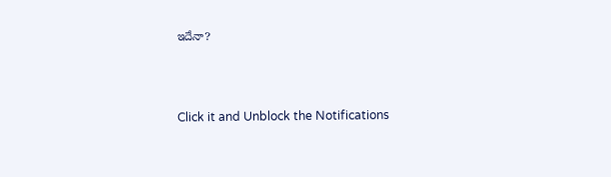ఇదేనా?



Click it and Unblock the Notifications